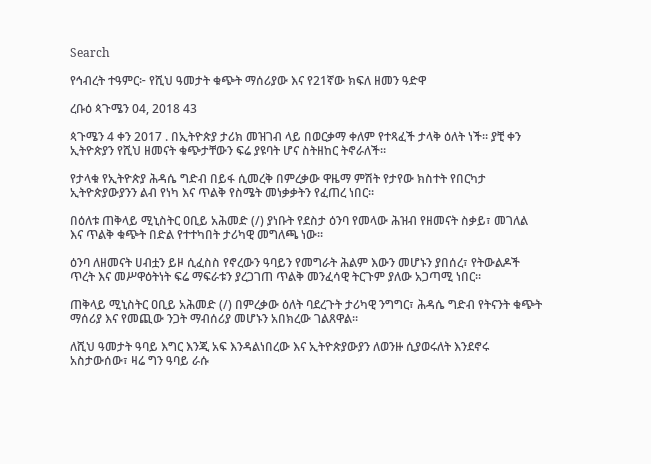Search

የኅብረት ተዓምር፦ የሺህ ዓመታት ቁጭት ማሰሪያው እና የ21ኛው ክፍለ ዘመን ዓድዋ

ረቡዕ ጳጉሜን 04, 2018 43

ጳጉሜን 4 ቀን 2017 . በኢትዮጵያ ታሪክ መዝገብ ላይ በወርቃማ ቀለም የተጻፈች ታላቅ ዕለት ነች። ያቺ ቀን ኢትዮጵያን የሺህ ዘመናት ቁጭታቸውን ፍሬ ያዩባት ሆና ስትዘከር ትኖራለች።

የታላቁ የኢትዮጵያ ሕዳሴ ግድብ በይፋ ሲመረቅ በምረቃው ዋዜማ ምሽት የታየው ክስተት የበርካታ ኢትዮጵያውያንን ልብ የነካ እና ጥልቅ የስሜት መነቃቃትን የፈጠረ ነበር።

በዕለቱ ጠቅላይ ሚኒስትር ዐቢይ አሕመድ (/) ያነቡት የደስታ ዕንባ የመላው ሕዝብ የዘመናት ስቃይ፣ መገለል እና ጥልቅ ቁጭት በድል የተተካበት ታሪካዊ መግለጫ ነው።

ዕንባ ለዘመናት ሀብቷን ይዞ ሲፈስስ የኖረውን ዓባይን የመግራት ሕልም እውን መሆኑን ያበሰረ፣ የትውልዶች ጥረት እና መሥዋዕትነት ፍሬ ማፍራቱን ያረጋገጠ ጥልቅ መንፈሳዊ ትርጉም ያለው አጋጣሚ ነበር።

ጠቅላይ ሚኒስትር ዐቢይ አሕመድ (/) በምረቃው ዕለት ባደረጉት ታሪካዊ ንግግር፣ ሕዳሴ ግድብ የትናንት ቁጭት ማሰሪያ እና የመጪው ንጋት ማብሰሪያ መሆኑን አበክረው ገልጸዋል።

ለሺህ ዓመታት ዓባይ እግር እንጂ አፍ እንዳልነበረው እና ኢትዮጵያውያን ለወንዙ ሲያወሩለት እንደኖሩ አስታውሰው፣ ዛሬ ግን ዓባይ ራሱ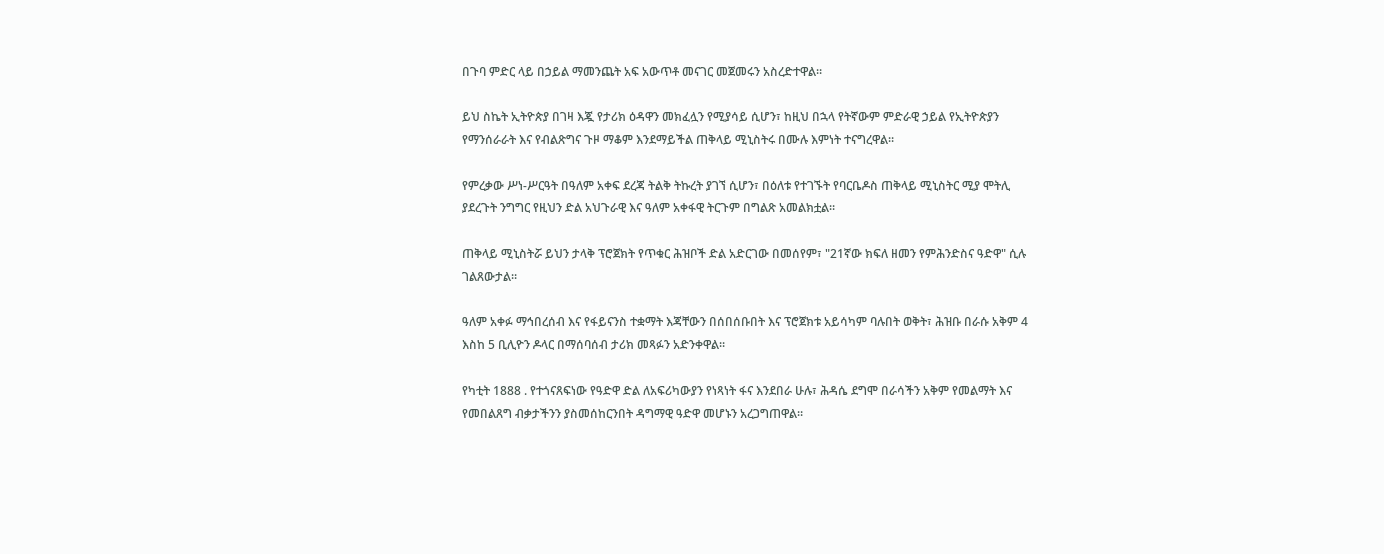በጉባ ምድር ላይ በኃይል ማመንጨት አፍ አውጥቶ መናገር መጀመሩን አስረድተዋል።

ይህ ስኬት ኢትዮጵያ በገዛ እጇ የታሪክ ዕዳዋን መክፈሏን የሚያሳይ ሲሆን፣ ከዚህ በኋላ የትኛውም ምድራዊ ኃይል የኢትዮጵያን የማንሰራራት እና የብልጽግና ጉዞ ማቆም እንደማይችል ጠቅላይ ሚኒስትሩ በሙሉ እምነት ተናግረዋል።

የምረቃው ሥነ-ሥርዓት በዓለም አቀፍ ደረጃ ትልቅ ትኩረት ያገኘ ሲሆን፣ በዕለቱ የተገኙት የባርቤዶስ ጠቅላይ ሚኒስትር ሚያ ሞትሊ ያደረጉት ንግግር የዚህን ድል አህጉራዊ እና ዓለም አቀፋዊ ትርጉም በግልጽ አመልክቷል።

ጠቅላይ ሚኒስትሯ ይህን ታላቅ ፕሮጀክት የጥቁር ሕዝቦች ድል አድርገው በመሰየም፣ "21ኛው ክፍለ ዘመን የምሕንድስና ዓድዋ" ሲሉ ገልጸውታል።

ዓለም አቀፉ ማኅበረሰብ እና የፋይናንስ ተቋማት እጃቸውን በሰበሰቡበት እና ፕሮጀክቱ አይሳካም ባሉበት ወቅት፣ ሕዝቡ በራሱ አቅም 4 እስከ 5 ቢሊዮን ዶላር በማሰባሰብ ታሪክ መጻፉን አድንቀዋል።

የካቲት 1888 . የተጎናጸፍነው የዓድዋ ድል ለአፍሪካውያን የነጻነት ፋና እንደበራ ሁሉ፣ ሕዳሴ ደግሞ በራሳችን አቅም የመልማት እና የመበልጸግ ብቃታችንን ያስመሰከርንበት ዳግማዊ ዓድዋ መሆኑን አረጋግጠዋል።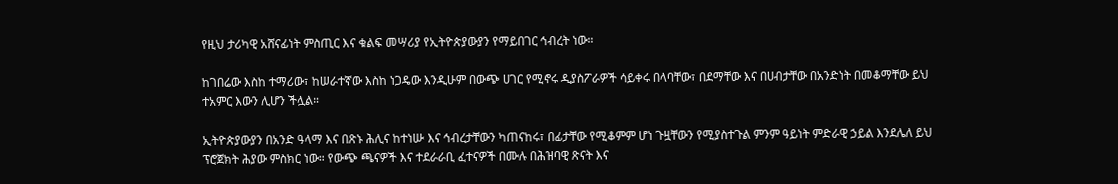የዚህ ታሪካዊ አሸናፊነት ምስጢር እና ቁልፍ መሣሪያ የኢትዮጵያውያን የማይበገር ኅብረት ነው።

ከገበሬው እስከ ተማሪው፣ ከሠራተኛው እስከ ነጋዴው እንዲሁም በውጭ ሀገር የሚኖሩ ዲያስፖራዎች ሳይቀሩ በላባቸው፣ በደማቸው እና በሀብታቸው በአንድነት በመቆማቸው ይህ ተአምር እውን ሊሆን ችሏል።

ኢትዮጵያውያን በአንድ ዓላማ እና በጽኑ ሕሊና ከተነሡ እና ኅብረታቸውን ካጠናከሩ፣ በፊታቸው የሚቆምም ሆነ ጉዟቸውን የሚያስተጉል ምንም ዓይነት ምድራዊ ኃይል እንደሌለ ይህ ፕሮጀክት ሕያው ምስክር ነው። የውጭ ጫናዎች እና ተደራራቢ ፈተናዎች በሙሉ በሕዝባዊ ጽናት እና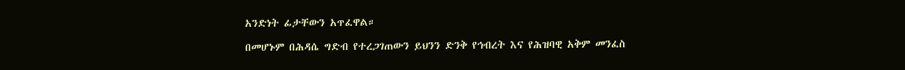አንድነት ፊታቸውን አጥፈዋል።

በመሆኑም በሕዳሴ ግድብ የተረጋገጠውን ይህንን ድንቅ የኅብረት እና የሕዝባዊ አቅም መንፈስ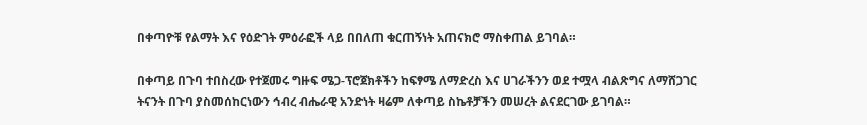በቀጣዮቹ የልማት እና የዕድገት ምዕራፎች ላይ በበለጠ ቁርጠኝነት አጠናክሮ ማስቀጠል ይገባል።

በቀጣይ በጉባ ተበስረው የተጀመሩ ግዙፍ ሜጋ-ፕሮጀክቶችን ከፍፃሜ ለማድረስ እና ሀገራችንን ወደ ተሟላ ብልጽግና ለማሸጋገር ትናንት በጉባ ያስመሰከርነውን ኅብረ ብሔራዊ አንድነት ዛሬም ለቀጣይ ስኬቶቻችን መሠረት ልናደርገው ይገባል።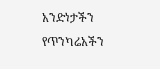አንድነታችን የጥንካሬአችን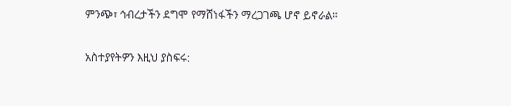ምንጭ፣ ኅብረታችን ደግሞ የማሸነፋችን ማረጋገጫ ሆኖ ይኖራል።

አስተያየትዎን እዚህ ያስፍሩ: